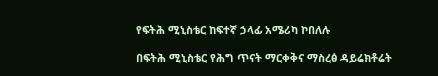የፍትሕ ሚኒስቴር ከፍተኛ ኃላፊ አሜሪካ ኮበለሉ

በፍትሕ ሚኒስቴር የሕግ ጥናት ማርቀቅና ማስረፅ ዳይሬክቶሬት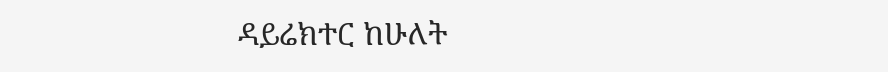ዳይሬክተር ከሁለት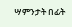ሣምንታት በፊት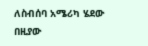ለስብሰባ አሜሪካ ሄደው በዚያው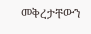መቅረታቸውን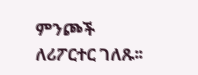ምንጮች ለሪፖርተር ገለጹ፡፡